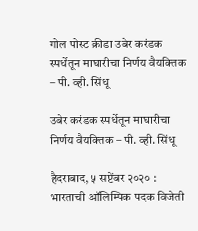गोल पोस्ट क्रीडा उबेर करंडक स्पर्धेतून माघारीचा निर्णय वैयक्‍तिक – पी. व्ही. सिंधू

उबेर करंडक स्पर्धेतून माघारीचा निर्णय वैयक्‍तिक – पी. व्ही. सिंधू

हैदराबाद, ५ सप्टेंबर २०२० : भारताची ऑलिम्पिक पदक विजेती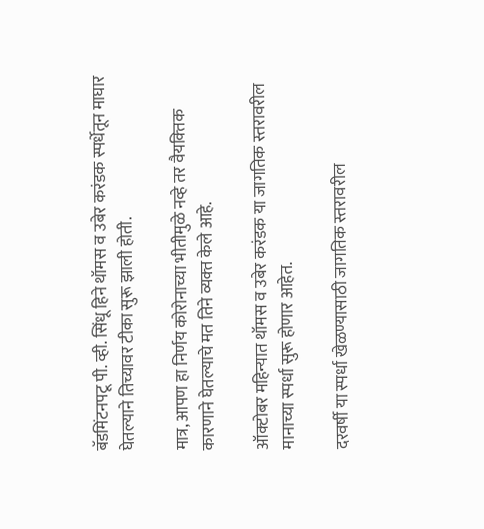बॅडमिंटनपटू पी. व्ही. सिंधू हिने थॉमस व उबेर करंडक स्पर्धेतून माघार घेतल्याने तिच्यावर टीका सुरू झाली होती.

मात्र, आपण हा निर्णय कोरोनाच्या भीतीमुळे नव्हे तर वैयक्‍तिक कारणाने घेतल्याचे मत तिने व्यक्‍त केले आहे.

ऑक्‍टोबर महिन्यात थॉमस व उबेर करंडक या जागतिक स्तरावरील मानाच्या स्पर्धा सुरू होणार आहेत.

दरवर्षी या स्पर्धा खेळण्यासाठी जागतिक स्तरावरील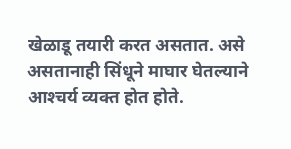खेळाडू तयारी करत असतात. असे असतानाही सिंधूने माघार घेतल्याने आश्‍चर्य व्यक्‍त होत होते.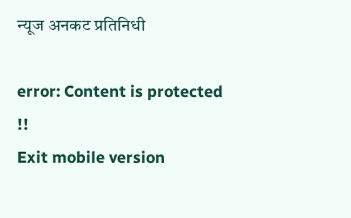न्यूज अनकट प्रतिनिधी

error: Content is protected !!
Exit mobile version